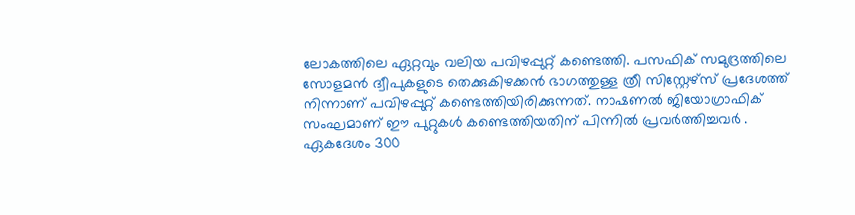ലോകത്തിലെ ഏറ്റവും വലിയ പവിഴപ്പുറ്റ് കണ്ടെത്തി. പസഫിക് സമുദ്രത്തിലെ സോളമൻ ദ്വീപുകളുടെ തെക്കുകിഴക്കൻ ഭാഗത്തുള്ള ത്രീ സിസ്റ്റേഴ്സ് പ്രദേശത്ത് നിന്നാണ് പവിഴപ്പുറ്റ് കണ്ടെത്തിയിരിക്കുന്നത്. നാഷണൽ ജിയോഗ്രാഫിക് സംഘമാണ് ഈ പുറ്റുകൾ കണ്ടെത്തിയതിന് പിന്നിൽ പ്രവർത്തിച്ചവർ .
ഏകദേശം 300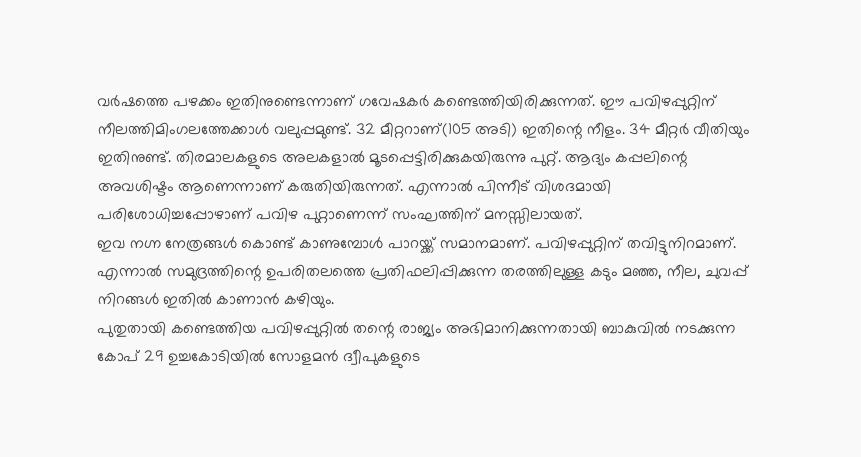വർഷത്തെ പഴക്കം ഇതിനുണ്ടെന്നാണ് ഗവേഷകർ കണ്ടെത്തിയിരിക്കുന്നത്. ഈ പവിഴപ്പുറ്റിന് നീലത്തിമിംഗലത്തേക്കാൾ വലുപ്പമുണ്ട്. 32 മീറ്ററാണ്(105 അടി) ഇതിന്റെ നീളം. 34 മീറ്റർ വീതിയും ഇതിനുണ്ട്. തിരമാലകളുടെ അലകളാൽ മൂടപ്പെട്ടിരിക്കുകയിരുന്നു പുറ്റ്. ആദ്യം കപ്പലിന്റെ അവശിഷ്ടം ആണെന്നാണ് കരുതിയിരുന്നത്. എന്നാൽ പിന്നീട് വിശദമായി പരിശോധിച്ചപ്പോഴാണ് പവിഴ പുറ്റാണെന്ന് സംഘത്തിന് മനസ്സിലായത്.
ഇവ നഗ്ന നേത്രങ്ങൾ കൊണ്ട് കാണുമ്പോൾ പാറയ്ക്ക് സമാനമാണ്. പവിഴപ്പുറ്റിന് തവിട്ടുനിറമാണ്. എന്നാൽ സമുദ്രത്തിന്റെ ഉപരിതലത്തെ പ്രതിഫലിപ്പിക്കുന്ന തരത്തിലുള്ള കടും മഞ്ഞ, നീല, ചുവപ്പ് നിറങ്ങൾ ഇതിൽ കാണാൻ കഴിയും.
പുതുതായി കണ്ടെത്തിയ പവിഴപ്പുറ്റിൽ തന്റെ രാജ്യം അഭിമാനിക്കുന്നതായി ബാകുവിൽ നടക്കുന്ന കോപ് 29 ഉച്ചകോടിയിൽ സോളമൻ ദ്വീപുകളുടെ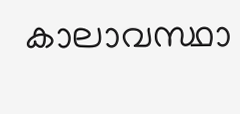കാലാവസ്ഥാ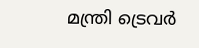മന്ത്രി ട്രെവർ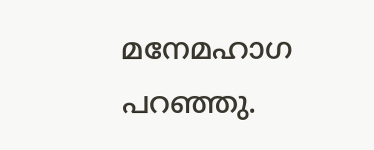മനേമഹാഗ പറഞ്ഞു.